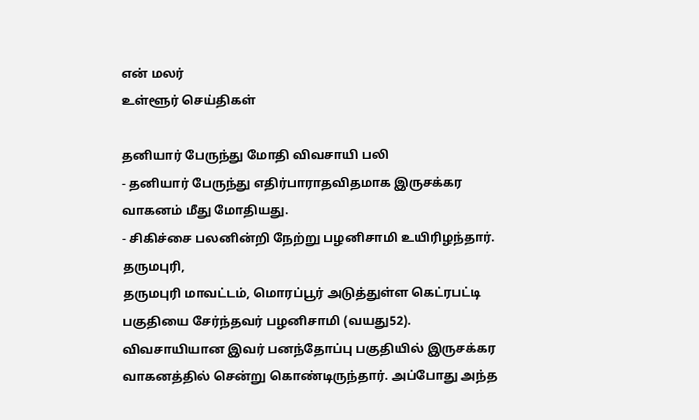என் மலர்
உள்ளூர் செய்திகள்

தனியார் பேருந்து மோதி விவசாயி பலி
- தனியார் பேருந்து எதிர்பாராதவிதமாக இருசக்கர வாகனம் மீது மோதியது.
- சிகிச்சை பலனின்றி நேற்று பழனிசாமி உயிரிழந்தார்.
தருமபுரி,
தருமபுரி மாவட்டம், மொரப்பூர் அடுத்துள்ள கெட்ரபட்டி பகுதியை சேர்ந்தவர் பழனிசாமி (வயது52).
விவசாயியான இவர் பனந்தோப்பு பகுதியில் இருசக்கர வாகனத்தில் சென்று கொண்டிருந்தார். அப்போது அந்த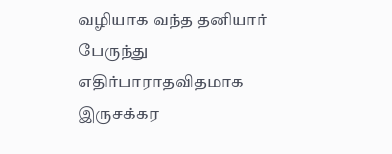வழியாக வந்த தனியார் பேருந்து எதிர்பாராதவிதமாக இருசக்கர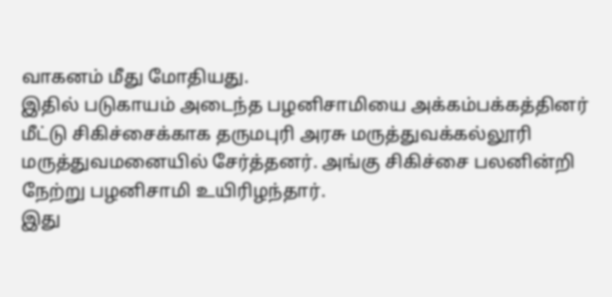வாகனம் மீது மோதியது.
இதில் படுகாயம் அடைந்த பழனிசாமியை அக்கம்பக்கத்தினர் மீட்டு சிகிச்சைக்காக தருமபுரி அரசு மருத்துவக்கல்லூரி மருத்துவமனையில் சேர்த்தனர். அங்கு சிகிச்சை பலனின்றி நேற்று பழனிசாமி உயிரிழந்தார்.
இது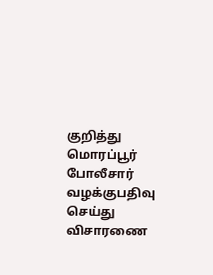குறித்து மொரப்பூர் போலீசார் வழக்குபதிவு செய்து விசாரணை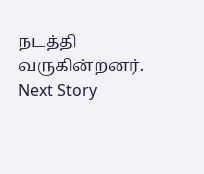நடத்தி வருகின்றனர்.
Next Story